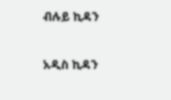ብሉይ ኪዳን

አዲስ ኪዳን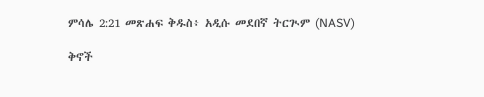ምሳሌ 2:21 መጽሐፍ ቅዱስ፥ አዲሱ መደበኛ ትርጒም (NASV)

ቅኖች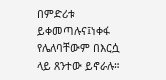በምድሪቱ ይቀመጣሉና፤ነቀፋ የሌለባቸውም በእርሷ ላይ ጸንተው ይኖራሉ።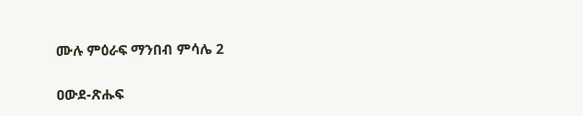ሙሉ ምዕራፍ ማንበብ ምሳሌ 2

ዐውደ-ጽሑፍ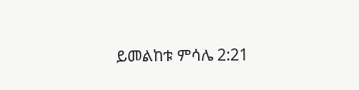ይመልከቱ ምሳሌ 2:21